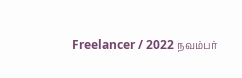Freelancer / 2022 நவம்பர்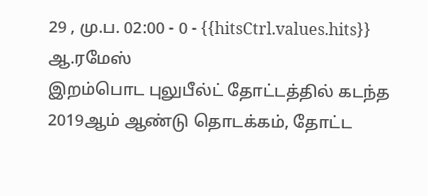29 , மு.ப. 02:00 - 0 - {{hitsCtrl.values.hits}}
ஆ.ரமேஸ்
இறம்பொட புலுபீல்ட் தோட்டத்தில் கடந்த 2019ஆம் ஆண்டு தொடக்கம், தோட்ட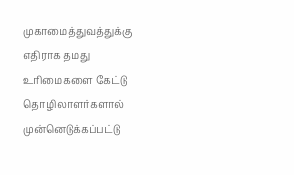முகாமைத்துவத்துக்கு எதிராக தமது உரிமைகளை கேட்டு தொழிலாளர்களால் முன்னெடுக்கப்பட்டு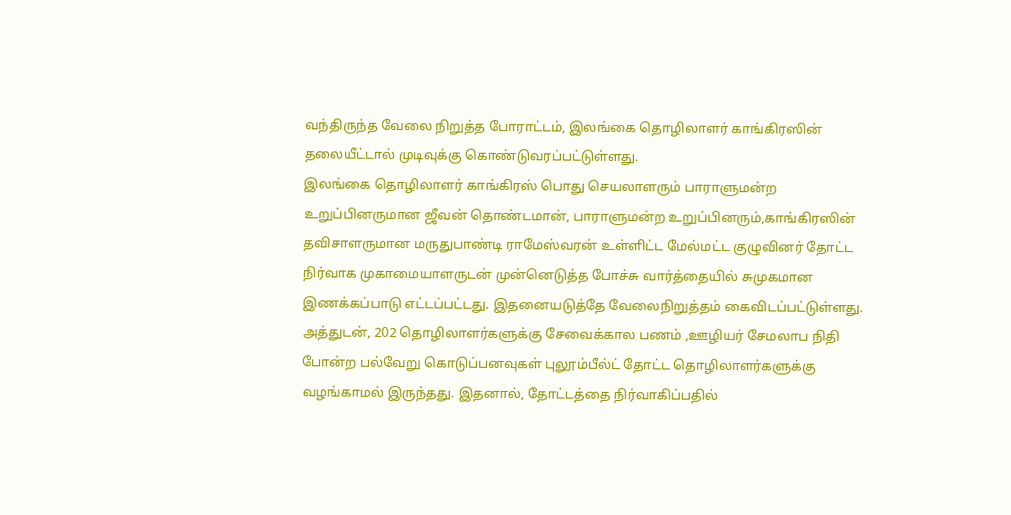வந்திருந்த வேலை நிறுத்த போராட்டம், இலங்கை தொழிலாளர் காங்கிரஸின் தலையீட்டால் முடிவுக்கு கொண்டுவரப்பட்டுள்ளது.
இலங்கை தொழிலாளர் காங்கிரஸ் பொது செயலாளரும் பாராளுமன்ற உறுப்பினருமான ஜீவன் தொண்டமான், பாராளுமன்ற உறுப்பினரும்,காங்கிரஸின் தவிசாளருமான மருதுபாண்டி ராமேஸ்வரன் உள்ளிட்ட மேல்மட்ட குழுவினர் தோட்ட நிர்வாக முகாமையாளருடன் முன்னெடுத்த போச்சு வார்த்தையில் சுமுகமான இணக்கப்பாடு எட்டப்பட்டது. இதனையடுத்தே வேலைநிறுத்தம் கைவிடப்பட்டுள்ளது.
அத்துடன், 202 தொழிலாளர்களுக்கு சேவைக்கால பணம் ,ஊழியர் சேமலாப நிதி போன்ற பல்வேறு கொடுப்பனவுகள் புலூம்பீல்ட் தோட்ட தொழிலாளர்களுக்கு வழங்காமல் இருந்தது. இதனால், தோட்டத்தை நிர்வாகிப்பதில்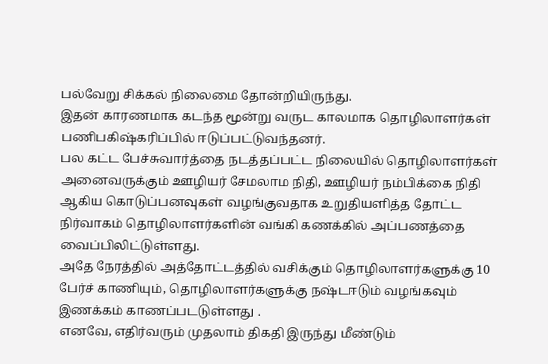பல்வேறு சிக்கல் நிலைமை தோன்றியிருந்து.
இதன் காரணமாக கடந்த மூன்று வருட காலமாக தொழிலாளர்கள் பணிபகிஷ்கரிப்பில் ஈடுப்பட்டுவந்தனர்.
பல கட்ட பேச்சுவார்த்தை நடத்தப்பட்ட நிலையில் தொழிலாளர்கள் அனைவருக்கும் ஊழியர் சேமலாம நிதி, ஊழியர் நம்பிக்கை நிதி ஆகிய கொடுப்பனவுகள் வழங்குவதாக உறுதியளித்த தோட்ட நிர்வாகம் தொழிலாளர்களின் வங்கி கணக்கில் அப்பணத்தை வைப்பிலிட்டுள்ளது.
அதே நேரத்தில் அத்தோட்டத்தில் வசிக்கும் தொழிலாளர்களுக்கு 10 பேர்ச் காணியும், தொழிலாளர்களுக்கு நஷ்டஈடும் வழங்கவும் இணக்கம் காணப்படடுள்ளது .
எனவே, எதிர்வரும் முதலாம் திகதி இருந்து மீண்டும்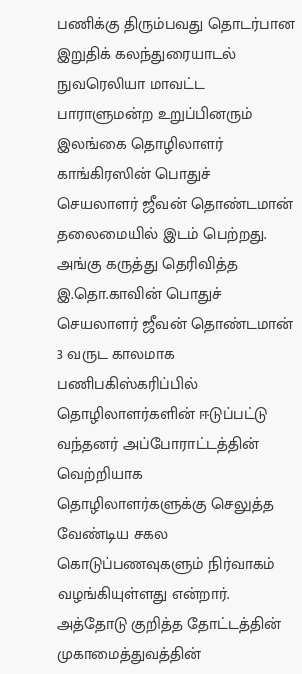பணிக்கு திரும்பவது தொடர்பான இறுதிக் கலந்துரையாடல் நுவரெலியா மாவட்ட பாராளுமன்ற உறுப்பினரும் இலங்கை தொழிலாளர் காங்கிரஸின் பொதுச் செயலாளர் ஜீவன் தொண்டமான் தலைமையில் இடம் பெற்றது.
அங்கு கருத்து தெரிவித்த இ.தொ.காவின் பொதுச் செயலாளர் ஜீவன் தொண்டமான் 3 வருட காலமாக பணிபகிஸ்கரிப்பில் தொழிலாளர்களின் ஈடுப்பட்டு வந்தனர் அப்போராட்டத்தின் வெற்றியாக தொழிலாளர்களுக்கு செலுத்த வேண்டிய சகல கொடுப்பணவுகளும் நிர்வாகம் வழங்கியுள்ளது என்றார்.
அத்தோடு குறித்த தோட்டத்தின் முகாமைத்துவத்தின்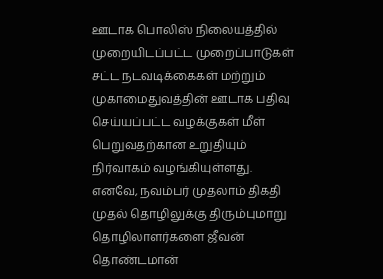ஊடாக பொலிஸ் நிலையத்தில் முறையிடப்பட்ட முறைப்பாடுகள் சட்ட நடவடிக்கைகள் மற்றும் முகாமைதுவத்தின் ஊடாக பதிவு செய்யப்பட்ட வழக்குகள் மீள் பெறுவதற்கான உறுதியும் நிர்வாகம் வழங்கியுள்ளது.
எனவே, நவம்பர் முதலாம் திகதி முதல் தொழிலுக்கு திரும்புமாறு தொழிலாளர்களை ஜீவன் தொண்டமான்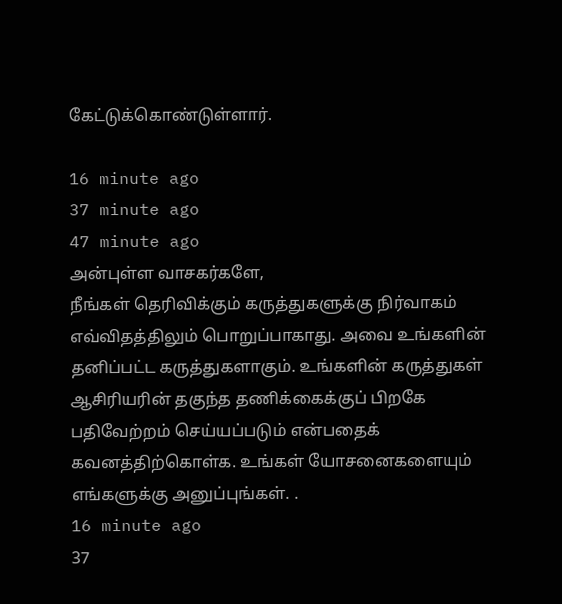கேட்டுக்கொண்டுள்ளார்.

16 minute ago
37 minute ago
47 minute ago
அன்புள்ள வாசகர்களே,
நீங்கள் தெரிவிக்கும் கருத்துகளுக்கு நிர்வாகம் எவ்விதத்திலும் பொறுப்பாகாது. அவை உங்களின் தனிப்பட்ட கருத்துகளாகும். உங்களின் கருத்துகள் ஆசிரியரின் தகுந்த தணிக்கைக்குப் பிறகே பதிவேற்றம் செய்யப்படும் என்பதைக் கவனத்திற்கொள்க. உங்கள் யோசனைகளையும் எங்களுக்கு அனுப்புங்கள். .
16 minute ago
37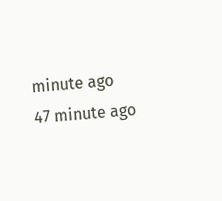minute ago
47 minute ago